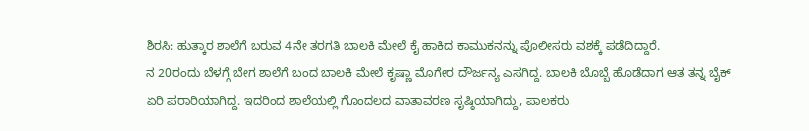ಶಿರಸಿ: ಹುತ್ಕಾರ ಶಾಲೆಗೆ ಬರುವ 4ನೇ ತರಗತಿ ಬಾಲಕಿ ಮೇಲೆ ಕೈ ಹಾಕಿದ ಕಾಮುಕನನ್ನು ಪೊಲೀಸರು ವಶಕ್ಕೆ ಪಡೆದಿದ್ದಾರೆ.
ನ 20ರಂದು ಬೆಳಗ್ಗೆ ಬೇಗ ಶಾಲೆಗೆ ಬಂದ ಬಾಲಕಿ ಮೇಲೆ ಕೃಷ್ಣಾ ಮೊಗೇರ ದೌರ್ಜನ್ಯ ಎಸಗಿದ್ದ. ಬಾಲಕಿ ಬೊಬ್ಬೆ ಹೊಡೆದಾಗ ಆತ ತನ್ನ ಬೈಕ್ ಏರಿ ಪರಾರಿಯಾಗಿದ್ದ. ಇದರಿಂದ ಶಾಲೆಯಲ್ಲಿ ಗೊಂದಲದ ವಾತಾವರಣ ಸೃಷ್ಠಿಯಾಗಿದ್ದು, ಪಾಲಕರು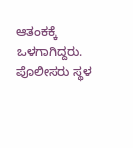ಆತಂಕಕ್ಕೆ ಒಳಗಾಗಿದ್ದರು. ಪೊಲೀಸರು ಸ್ಥಳ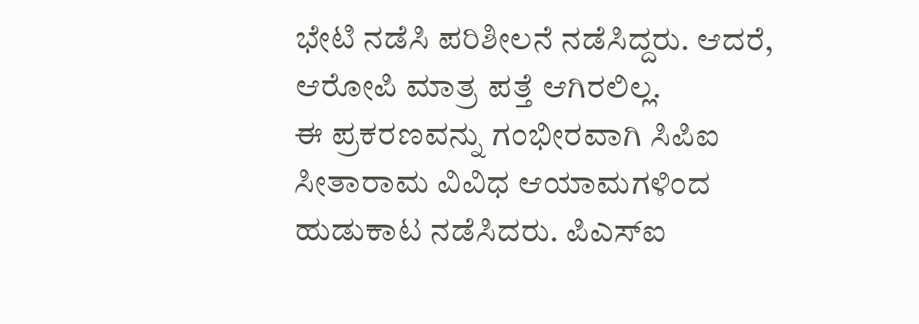ಭೇಟಿ ನಡೆಸಿ ಪರಿಶೀಲನೆ ನಡೆಸಿದ್ದರು. ಆದರೆ, ಆರೋಪಿ ಮಾತ್ರ ಪತ್ತೆ ಆಗಿರಲಿಲ್ಲ.
ಈ ಪ್ರಕರಣವನ್ನು ಗಂಭೀರವಾಗಿ ಸಿಪಿಐ ಸೀತಾರಾಮ ವಿವಿಧ ಆಯಾಮಗಳಿಂದ ಹುಡುಕಾಟ ನಡೆಸಿದರು. ಪಿಎಸ್ಐ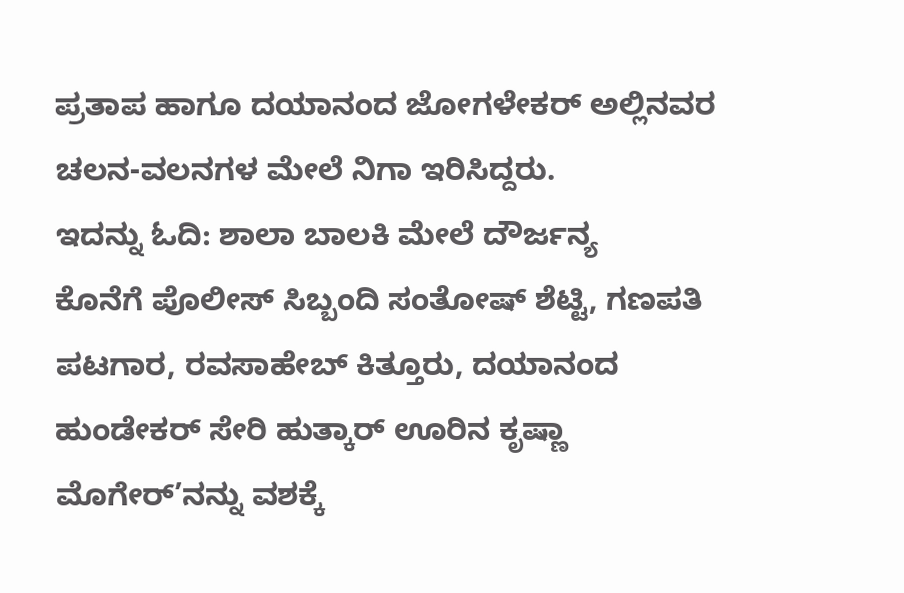ಪ್ರತಾಪ ಹಾಗೂ ದಯಾನಂದ ಜೋಗಳೇಕರ್ ಅಲ್ಲಿನವರ ಚಲನ-ವಲನಗಳ ಮೇಲೆ ನಿಗಾ ಇರಿಸಿದ್ದರು.
ಇದನ್ನು ಓದಿ: ಶಾಲಾ ಬಾಲಕಿ ಮೇಲೆ ದೌರ್ಜನ್ಯ
ಕೊನೆಗೆ ಪೊಲೀಸ್ ಸಿಬ್ಬಂದಿ ಸಂತೋಷ್ ಶೆಟ್ಟಿ, ಗಣಪತಿ ಪಟಗಾರ, ರವಸಾಹೇಬ್ ಕಿತ್ತೂರು, ದಯಾನಂದ ಹುಂಡೇಕರ್ ಸೇರಿ ಹುತ್ಕಾರ್ ಊರಿನ ಕೃಷ್ಣಾ ಮೊಗೇರ್’ನನ್ನು ವಶಕ್ಕೆ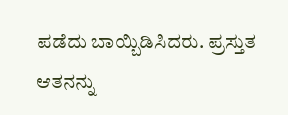ಪಡೆದು ಬಾಯ್ಬಿಡಿಸಿದರು. ಪ್ರಸ್ತುತ ಆತನನ್ನು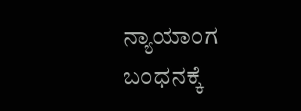ನ್ಯಾಯಾಂಗ ಬಂಧನಕ್ಕೆ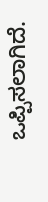ಒಪ್ಪಿಸಲಾಗಿದೆ.